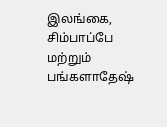இலங்கை, சிம்பாப்பே மற்றும் பங்களாதேஷ்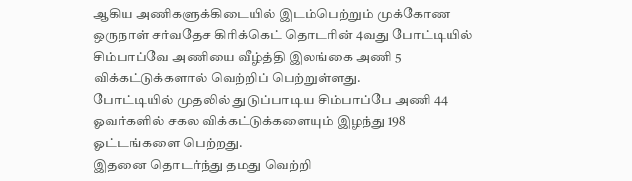ஆகிய அணிகளுக்கிடையில் இடம்பெற்றும் முக்கோண ஒருநாள் சர்வதேச கிரிக்கெட் தொடரின் 4வது போட்டியில் சிம்பாப்வே அணியை வீழ்த்தி இலங்கை அணி 5 விக்கட்டுக்களால் வெற்றிப் பெற்றுள்ளது.
போட்டியில் முதலில் துடுப்பாடிய சிம்பாப்பே அணி 44 ஓவர்களில் சகல விக்கட்டுக்களையும் இழந்து 198 ஓட்டங்களை பெற்றது.
இதனை தொடர்ந்து தமது வெற்றி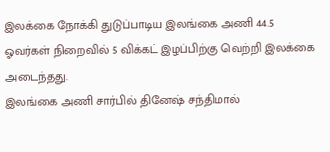இலக்கை நோக்கி துடுப்பாடிய இலங்கை அணி 44.5 ஓவர்கள் நிறைவில் 5 விக்கட் இழப்பிற்கு வெற்றி இலக்கை அடைந்தது.
இலங்கை அணி சார்பில் தினேஷ் சந்திமால்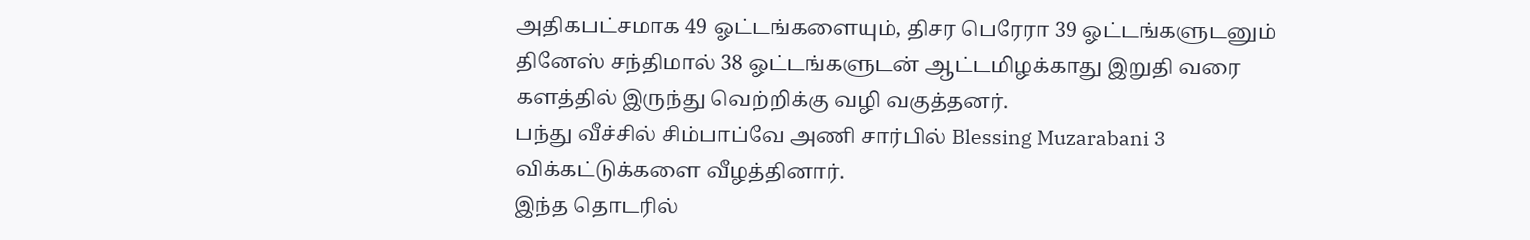அதிகபட்சமாக 49 ஓட்டங்களையும், திசர பெரேரா 39 ஓட்டங்களுடனும் தினேஸ் சந்திமால் 38 ஓட்டங்களுடன் ஆட்டமிழக்காது இறுதி வரை களத்தில் இருந்து வெற்றிக்கு வழி வகுத்தனர்.
பந்து வீச்சில் சிம்பாப்வே அணி சார்பில் Blessing Muzarabani 3 விக்கட்டுக்களை வீழத்தினார்.
இந்த தொடரில்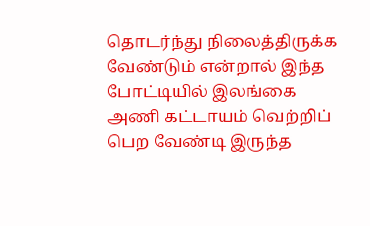தொடர்ந்து நிலைத்திருக்க வேண்டும் என்றால் இந்த போட்டியில் இலங்கை அணி கட்டாயம் வெற்றிப் பெற வேண்டி இருந்த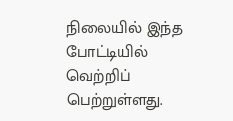நிலையில் இந்த போட்டியில் வெற்றிப் பெற்றுள்ளது.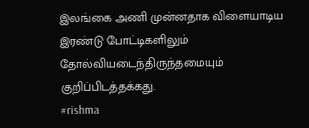இலங்கை அணி முன்னதாக விளையாடிய இரண்டு போட்டிகளிலும் தோல்வியடைந்திருந்தமையும் குறிப்பிடத்தக்கது.
#rishma